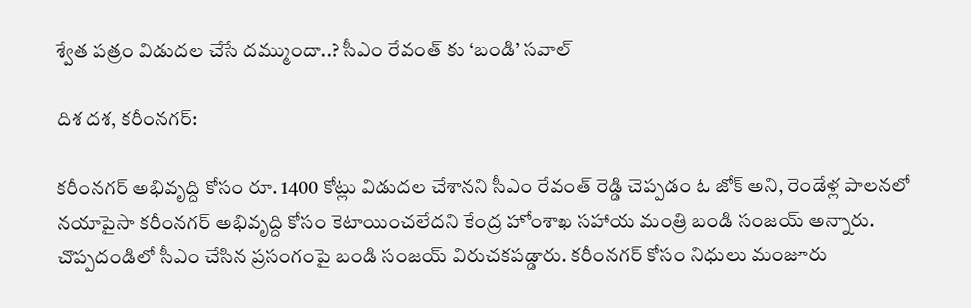శ్వేత పత్రం విడుదల చేసే దమ్ముందా..? సీఎం రేవంత్ కు ‘బండి’ సవాల్

దిశ దశ, కరీంనగర్:

కరీంనగర్ అభివృద్ది కోసం రూ. 1400 కోట్లు విడుదల చేశానని సీఎం రేవంత్ రెడ్డి చెప్పడం ఓ జోక్ అని, రెండేళ్ల పాలనలో నయాపైసా కరీంనగర్ అభివృద్ది కోసం కెటాయించలేదని కేంద్ర హోంశాఖ సహాయ మంత్రి బండి సంజయ్ అన్నారు. చొప్పదండిలో సీఎం చేసిన ప్రసంగంపై బండి సంజయ్ విరుచకపడ్డారు. కరీంనగర్ కోసం నిధులు మంజూరు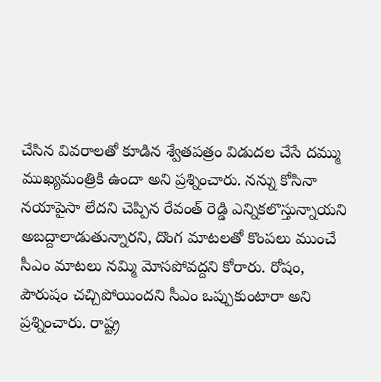చేసిన వివరాలతో కూడిన శ్వేతపత్రం విడుదల చేసే దమ్ము ముఖ్యమంత్రికి ఉందా అని ప్రశ్నించారు. నన్ను కోసినా నయాపైసా లేదని చెప్పిన రేవంత్ రెడ్డి ఎన్నికలొస్తున్నాయని అబద్దాలాడుతున్నారని, దొంగ మాటలతో కొంపలు ముంచే సీఎం మాటలు నమ్మి మోసపోవద్దని కోరారు. రోషం, పౌరుషం చచ్చిపోయిందని సీఎం ఒప్పుకుంటారా అని ప్రశ్నించారు. రాష్ట్ర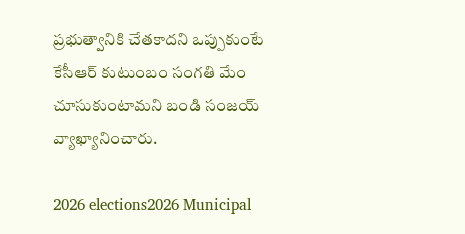ప్రభుత్వానికి చేతకాదని ఒప్పుకుంటే కేసీఆర్ కుటుంబం సంగతి మేం చూసుకుంటామని బండి సంజయ్ వ్యాఖ్యానించారు.

2026 elections2026 Municipal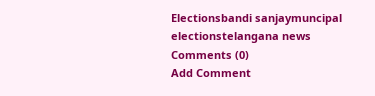Electionsbandi sanjaymuncipal electionstelangana news
Comments (0)
Add Comment